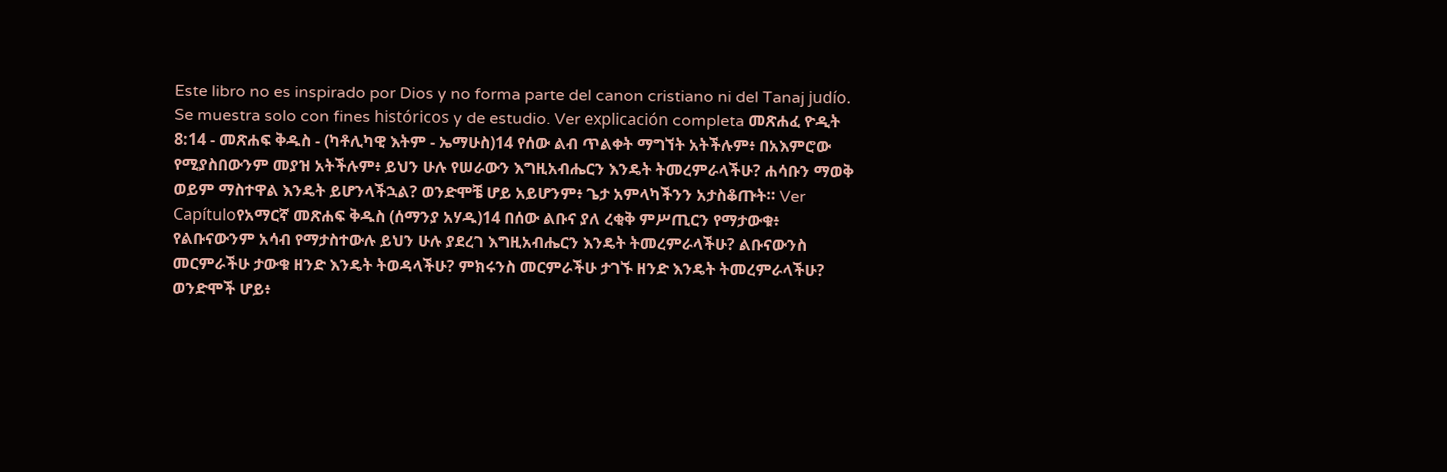Este libro no es inspirado por Dios y no forma parte del canon cristiano ni del Tanaj judío. Se muestra solo con fines históricos y de estudio. Ver explicación completa መጽሐፈ ዮዲት 8:14 - መጽሐፍ ቅዱስ - (ካቶሊካዊ እትም - ኤማሁስ)14 የሰው ልብ ጥልቀት ማግኘት አትችሉም፥ በአእምሮው የሚያስበውንም መያዝ አትችሉም፥ ይህን ሁሉ የሠራውን እግዚአብሔርን እንዴት ትመረምራላችሁ? ሐሳቡን ማወቅ ወይም ማስተዋል እንዴት ይሆንላችኋል? ወንድሞቼ ሆይ አይሆንም፥ ጌታ አምላካችንን አታስቆጡት። Ver Capítuloየአማርኛ መጽሐፍ ቅዱስ (ሰማንያ አሃዱ)14 በሰው ልቡና ያለ ረቂቅ ምሥጢርን የማታውቁ፥ የልቡናውንም አሳብ የማታስተውሉ ይህን ሁሉ ያደረገ እግዚአብሔርን እንዴት ትመረምራላችሁ? ልቡናውንስ መርምራችሁ ታውቁ ዘንድ እንዴት ትወዳላችሁ? ምክሩንስ መርምራችሁ ታገኙ ዘንድ እንዴት ትመረምራላችሁ? ወንድሞች ሆይ፥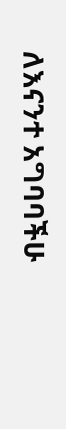ለእናንተ አግባባችሁ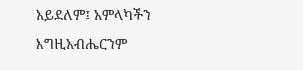አይደለም፤ አምላካችን እግዚአብሔርንም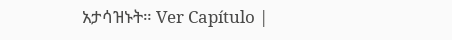አታሳዝኑት። Ver Capítulo |